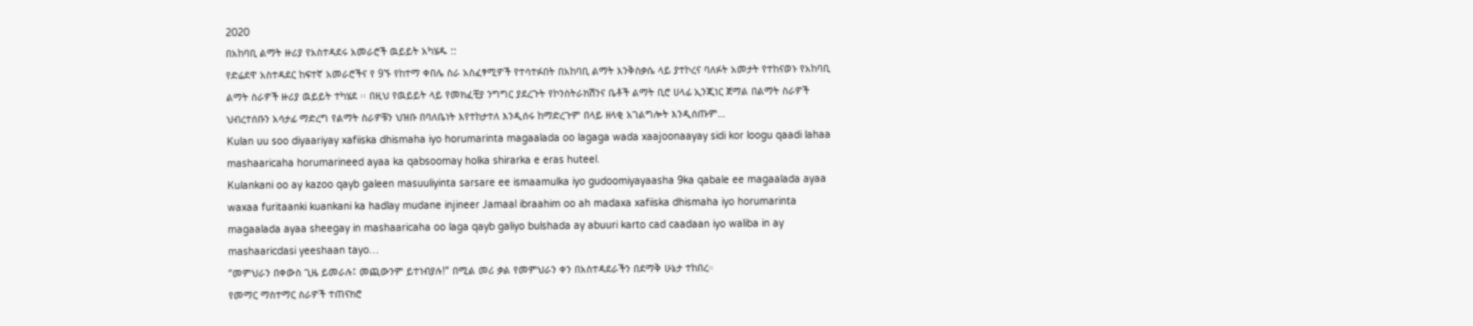2020
በአከባቢ ልማት ዙሪያ የአስተዳደሩ አመራሮች ዉይይት አካሄዱ ::
የድሬደዋ አስተዳደር ከፍተኛ አመራሮችና የ 9ኙ የከተማ ቀበሌ ስራ አስፈፃሚዎች የተሳተፉበት በአከባቢ ልማት እንቅስቃሴ ላይ ያተኮረና ባለፉት አመታት የተከናወኑ የአከባቢ ልማት ስራዎች ዙሪያ ዉይይት ተካሄደ ፡፡ በዚህ የዉይይት ላይ የመክፈቺያ ንግግር ያደረጉት የኮንስትራክሽንና ቤቶች ልማት ቢሮ ሀላፊ ኢንጂነር ጀማል በልማት ስራዎች ህብረተሰቡን አሳታፊ ማድረግ የልማት ስራዎቹን ህዝቡ በባለቤነት እየተከታተለ እንዲሰሩ ከማድረጉም በላይ ዘላቂ አገልግሎት እንዲሰጡም…
Kulan uu soo diyaariyay xafiiska dhismaha iyo horumarinta magaalada oo lagaga wada xaajoonaayay sidi kor loogu qaadi lahaa mashaaricaha horumarineed ayaa ka qabsoomay holka shirarka e eras huteel.
Kulankani oo ay kazoo qayb galeen masuuliyinta sarsare ee ismaamulka iyo gudoomiyayaasha 9ka qabale ee magaalada ayaa waxaa furitaanki kuankani ka hadlay mudane injineer Jamaal ibraahim oo ah madaxa xafiiska dhismaha iyo horumarinta magaalada ayaa sheegay in mashaaricaha oo laga qayb galiyo bulshada ay abuuri karto cad caadaan iyo waliba in ay mashaaricdasi yeeshaan tayo…
“መምህራን በቀውስ ጊዜ ይመራሉ፤ መጪውንም ይተነብያሉ!” በሚል መሪ ቃል የመምህራን ቀን በአስተዳደራችን በደማቅ ሁኔታ ተከበረ።
የመማር ማስተማር ስራዎች ተጠናክሮ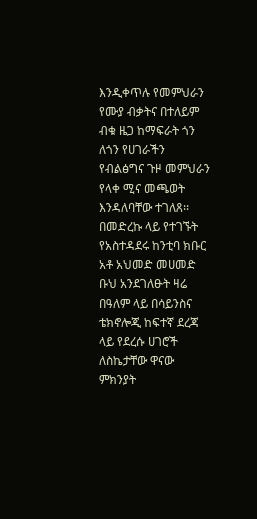እንዲቀጥሉ የመምህራን የሙያ ብቃትና በተለይም ብቁ ዜጋ ከማፍራት ጎን ለጎን የሀገራችን የብልፅግና ጉዞ መምህራን የላቀ ሚና መጫወት እንዳለባቸው ተገለጸ፡፡ በመድረኩ ላይ የተገኙት የአስተዳደሩ ከንቲባ ክቡር አቶ አህመድ መሀመድ ቡህ አንደገለፁት ዛሬ በዓለም ላይ በሳይንስና ቴክኖሎጂ ከፍተኛ ደረጃ ላይ የደረሱ ሀገሮች ለስኬታቸው ዋናው ምክንያት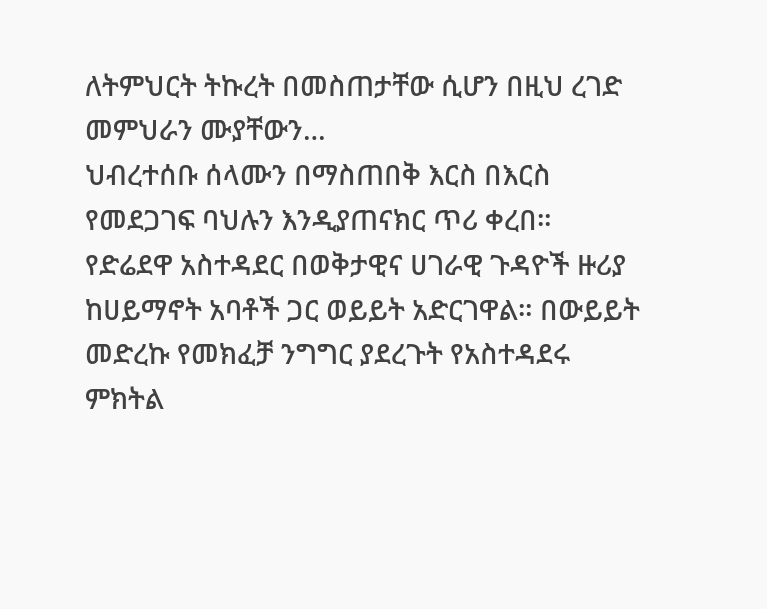ለትምህርት ትኩረት በመስጠታቸው ሲሆን በዚህ ረገድ መምህራን ሙያቸውን…
ህብረተሰቡ ሰላሙን በማስጠበቅ እርስ በእርስ የመደጋገፍ ባህሉን እንዲያጠናክር ጥሪ ቀረበ።
የድሬደዋ አስተዳደር በወቅታዊና ሀገራዊ ጉዳዮች ዙሪያ ከሀይማኖት አባቶች ጋር ወይይት አድርገዋል። በውይይት መድረኩ የመክፈቻ ንግግር ያደረጉት የአስተዳደሩ ምክትል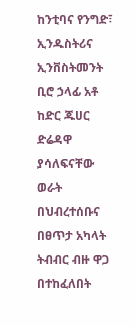ከንቲባና የንግድ፣ ኢንዱስትሪና ኢንቨስትመንት ቢሮ ኃላፊ አቶ ከድር ጁሀር ድሬዳዋ ያሳለፍናቸው ወራት በህብረተሰቡና በፀጥታ አካላት ትብብር ብዙ ዋጋ በተከፈለበት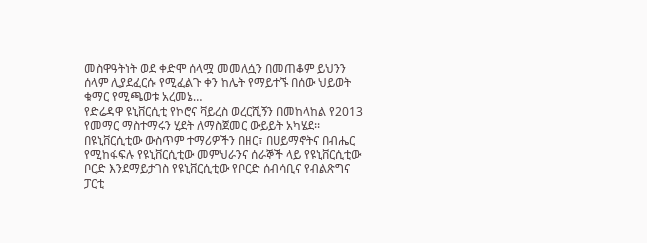መስዋዓትነት ወደ ቀድሞ ሰላሟ መመለሷን በመጠቆም ይህንን ሰላም ሊያደፈርሱ የሚፈልጉ ቀን ከሌት የማይተኙ በሰው ህይወት ቁማር የሚጫወቱ አረመኔ…
የድሬዳዋ ዩኒቨርሲቲ የኮሮና ቫይረስ ወረርሺኝን በመከላከል የ2013 የመማር ማስተማሩን ሂደት ለማስጀመር ውይይት አካሄደ፡፡
በዩኒቨርሲቲው ውስጥም ተማሪዎችን በዘር፣ በሀይማኖትና በብሔር የሚከፋፍሉ የዩኒቨርሲቲው መምህራንና ሰራኞች ላይ የዩኒቨርሲቲው ቦርድ እንደማይታገስ የዩኒቨርሲቲው የቦርድ ሰብሳቢና የብልጽግና ፓርቲ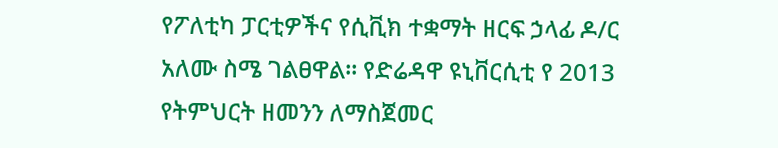የፖለቲካ ፓርቲዎችና የሲቪክ ተቋማት ዘርፍ ኃላፊ ዶ/ር አለሙ ስሜ ገልፀዋል፡፡ የድሬዳዋ ዩኒቨርሲቲ የ 2013 የትምህርት ዘመንን ለማስጀመር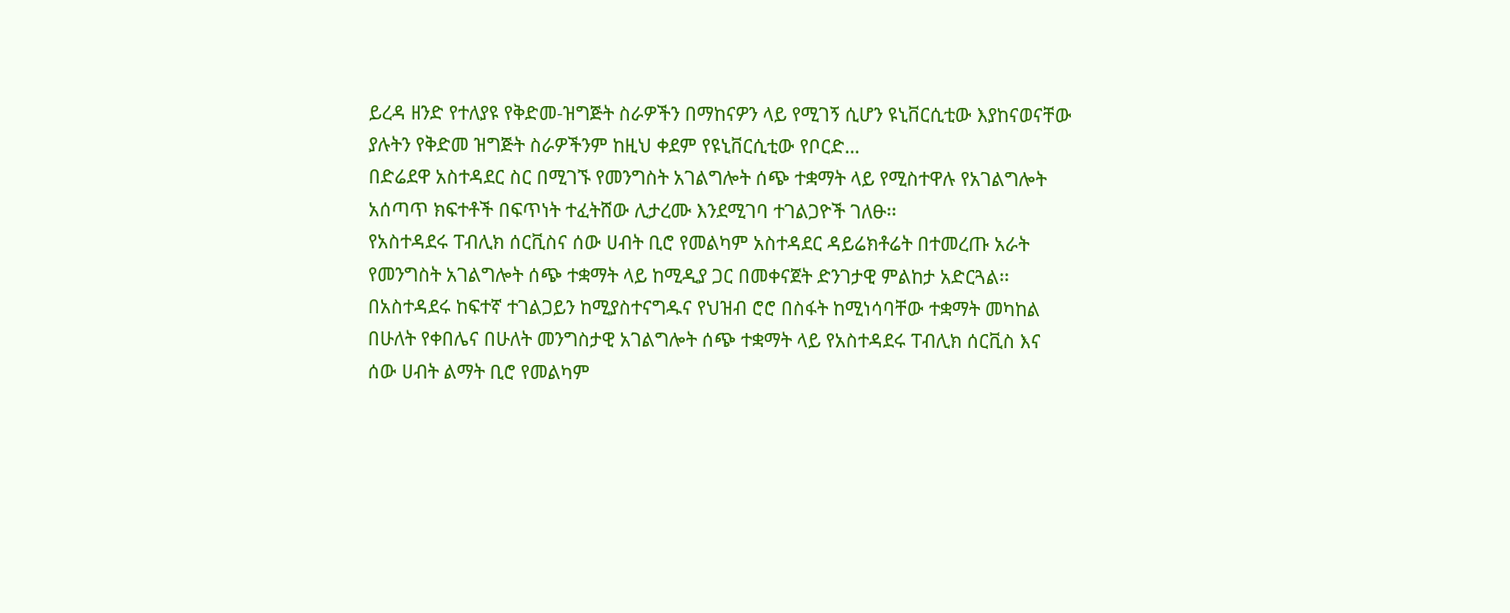ይረዳ ዘንድ የተለያዩ የቅድመ-ዝግጅት ስራዎችን በማከናዎን ላይ የሚገኝ ሲሆን ዩኒቨርሲቲው እያከናወናቸው ያሉትን የቅድመ ዝግጅት ስራዎችንም ከዚህ ቀደም የዩኒቨርሲቲው የቦርድ…
በድሬደዋ አስተዳደር ስር በሚገኙ የመንግስት አገልግሎት ሰጭ ተቋማት ላይ የሚስተዋሉ የአገልግሎት አሰጣጥ ክፍተቶች በፍጥነት ተፈትሸው ሊታረሙ እንደሚገባ ተገልጋዮች ገለፁ፡፡
የአስተዳደሩ ፐብሊክ ሰርቪስና ሰው ሀብት ቢሮ የመልካም አስተዳደር ዳይሬክቶሬት በተመረጡ አራት የመንግስት አገልግሎት ሰጭ ተቋማት ላይ ከሚዲያ ጋር በመቀናጀት ድንገታዊ ምልከታ አድርጓል፡፡ በአስተዳደሩ ከፍተኛ ተገልጋይን ከሚያስተናግዱና የህዝብ ሮሮ በስፋት ከሚነሳባቸው ተቋማት መካከል በሁለት የቀበሌና በሁለት መንግስታዊ አገልግሎት ሰጭ ተቋማት ላይ የአስተዳደሩ ፐብሊክ ሰርቪስ እና ሰው ሀብት ልማት ቢሮ የመልካም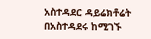አስተዳደር ዳይሬክቶሬት በአስተዳደሩ ከሚገኙ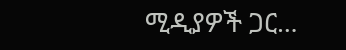ሚዲያዎች ጋር…